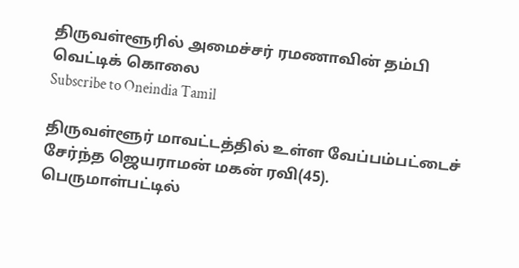திருவள்ளூரில் அமைச்சர் ரமணாவின் தம்பி வெட்டிக் கொலை
Subscribe to Oneindia Tamil

திருவள்ளூர் மாவட்டத்தில் உள்ள வேப்பம்பட்டைச் சேர்ந்த ஜெயராமன் மகன் ரவி(45). பெருமாள்பட்டில்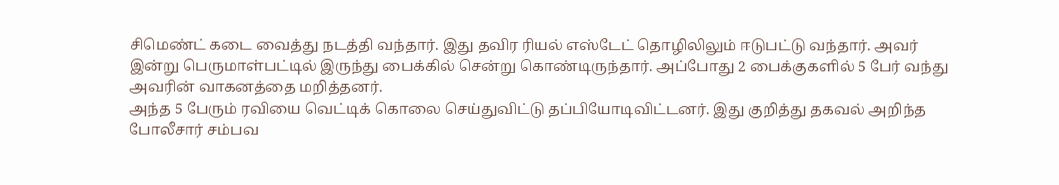சிமெண்ட் கடை வைத்து நடத்தி வந்தார். இது தவிர ரியல் எஸ்டேட் தொழிலிலும் ஈடுபட்டு வந்தார். அவர் இன்று பெருமாள்பட்டில் இருந்து பைக்கில் சென்று கொண்டிருந்தார். அப்போது 2 பைக்குகளில் 5 பேர் வந்து அவரின் வாகனத்தை மறித்தனர்.
அந்த 5 பேரும் ரவியை வெட்டிக் கொலை செய்துவிட்டு தப்பியோடிவிட்டனர். இது குறித்து தகவல் அறிந்த போலீசார் சம்பவ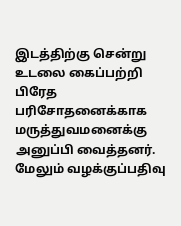இடத்திற்கு சென்று உடலை கைப்பற்றி பிரேத பரிசோதனைக்காக மருத்துவமனைக்கு அனுப்பி வைத்தனர். மேலும் வழக்குப்பதிவு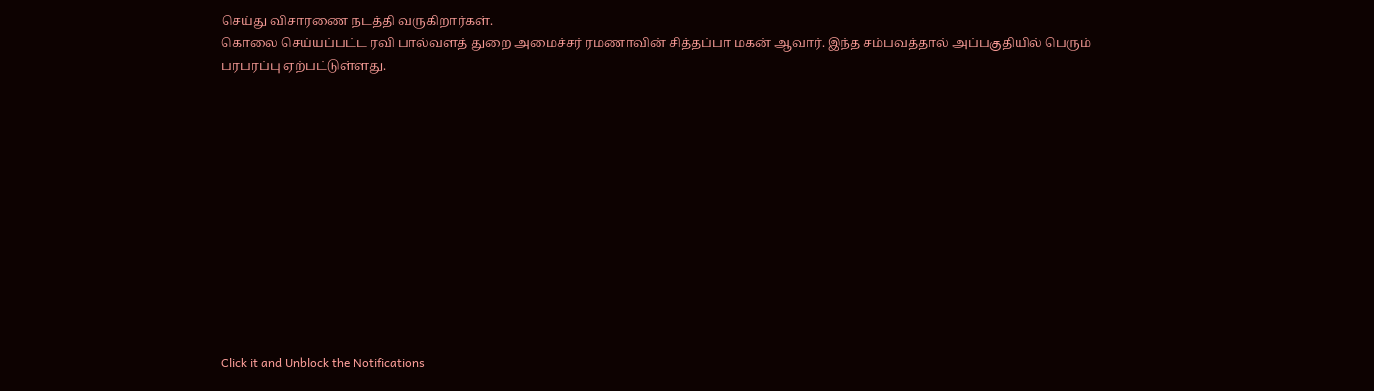செய்து விசாரணை நடத்தி வருகிறார்கள்.
கொலை செய்யப்பட்ட ரவி பால்வளத் துறை அமைச்சர் ரமணாவின் சித்தப்பா மகன் ஆவார். இந்த சம்பவத்தால் அப்பகுதியில் பெரும் பரபரப்பு ஏற்பட்டுள்ளது.












Click it and Unblock the Notifications